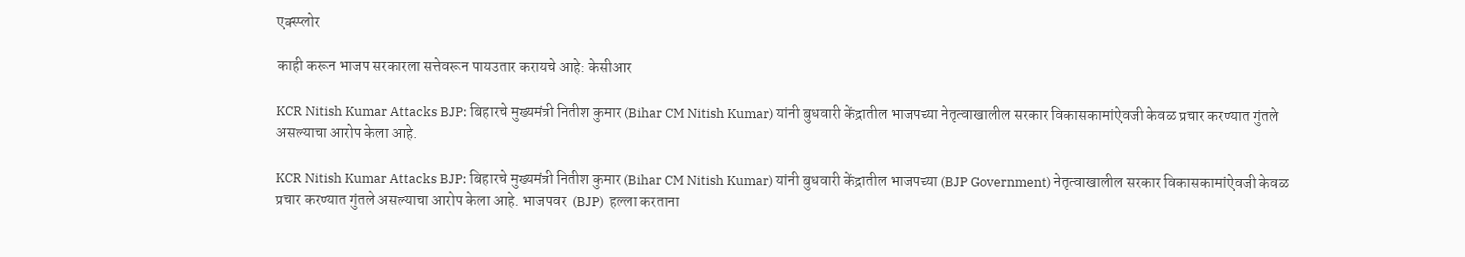एक्स्प्लोर

काही करून भाजप सरकारला सत्तेवरून पायउतार करायचे आहे: केसीआर

KCR Nitish Kumar Attacks BJP: बिहारचे मुख्यमंत्री नितीश कुमार (Bihar CM Nitish Kumar) यांनी बुधवारी केंद्रातील भाजपच्या नेतृत्वाखालील सरकार विकासकामांऐवजी केवळ प्रचार करण्यात गुंतले असल्याचा आरोप केला आहे.

KCR Nitish Kumar Attacks BJP: बिहारचे मुख्यमंत्री नितीश कुमार (Bihar CM Nitish Kumar) यांनी बुधवारी केंद्रातील भाजपच्या (BJP Government) नेतृत्वाखालील सरकार विकासकामांऐवजी केवळ प्रचार करण्यात गुंतले असल्याचा आरोप केला आहे. भाजपवर  (BJP)  हल्ला करताना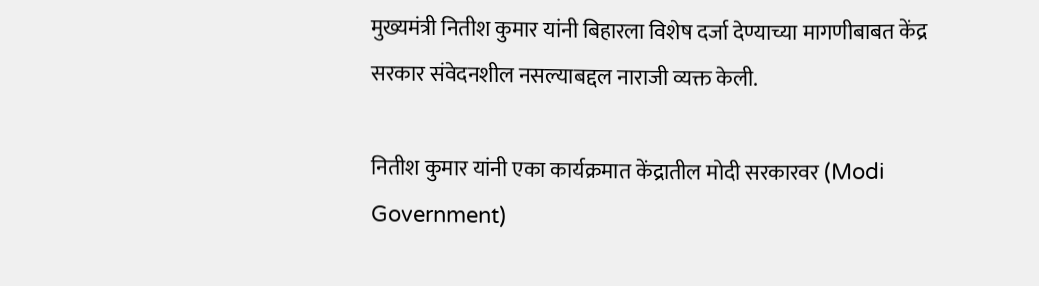मुख्यमंत्री नितीश कुमार यांनी बिहारला विशेष दर्जा देण्याच्या मागणीबाबत केंद्र सरकार संवेदनशील नसल्याबद्दल नाराजी व्यक्त केली.

नितीश कुमार यांनी एका कार्यक्रमात केंद्रातील मोदी सरकारवर (Modi Government)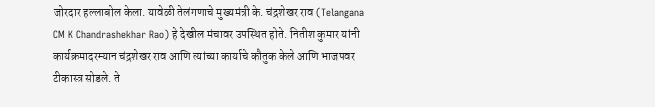जोरदार हल्लाबोल केला. यावेळी तेलंगणाचे मुख्यमंत्री के. चंद्रशेखर राव (Telangana CM K Chandrashekhar Rao) हे देखील मंचावर उपस्थित होते. नितीश कुमार यांनी कार्यक्रमादरम्यान चंद्रशेखर राव आणि त्यांच्या कार्याचे कौतुक केले आणि भाजपवर टीकास्त्र सोडले. ते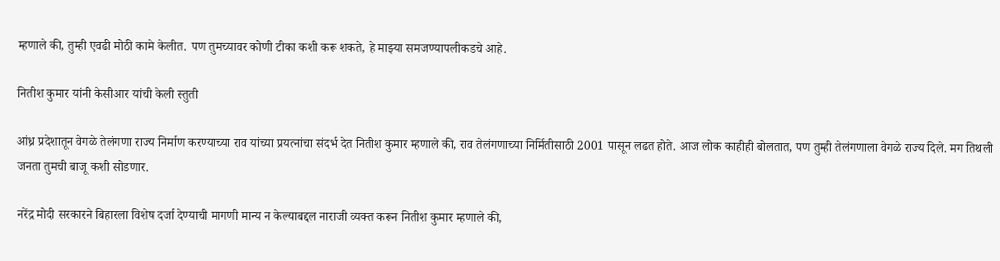म्हणाले की, तुम्ही एवढी मोठी कामे केलीत. पण तुमच्यावर कोणी टीका कशी करू शकते, हे माझ्या समजण्यापलीकडचे आहे.

नितीश कुमार यांनी केसीआर यांची केली स्तुती

आंध्र प्रदेशातून वेगळे तेलंगणा राज्य निर्माण करण्याच्या राव यांच्या प्रयत्नांचा संदर्भ देत नितीश कुमार म्हणाले की, राव तेलंगणाच्या निर्मितीसाठी 2001 पासून लढत होते. आज लोक काहीही बोलतात, पण तुम्ही तेलंगणाला वेगळे राज्य दिले. मग तिथली जनता तुमची बाजू कशी सोडणार.

नरेंद्र मोदी सरकारने बिहारला विशेष दर्जा देण्याची मागणी मान्य न केल्याबद्दल नाराजी व्यक्त करून नितीश कुमार म्हणाले की,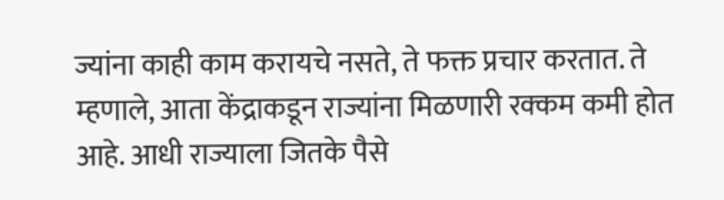ज्यांना काही काम करायचे नसते, ते फक्त प्रचार करतात. ते म्हणाले, आता केंद्राकडून राज्यांना मिळणारी रक्कम कमी होत आहे. आधी राज्याला जितके पैसे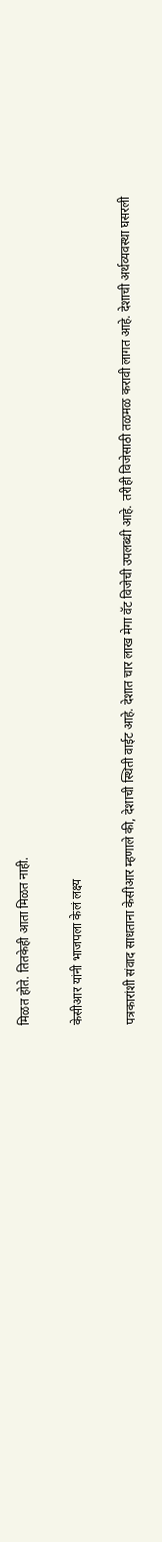मिळत होते. तितकेही आता मिळत नाही.

केसीआर यांनी भाजपला केलं लक्ष्य

पत्रकारांशी संवाद साधताना केसीआर म्हणाले की, देशाची स्थिती वाईट आहे. देशात चार लाख मेगा वॅट विजेची उपलब्धी आहे. तरीही विजेसाठी तळमळ करावी लागत आहे. देशाची अर्थव्यवस्था घसरली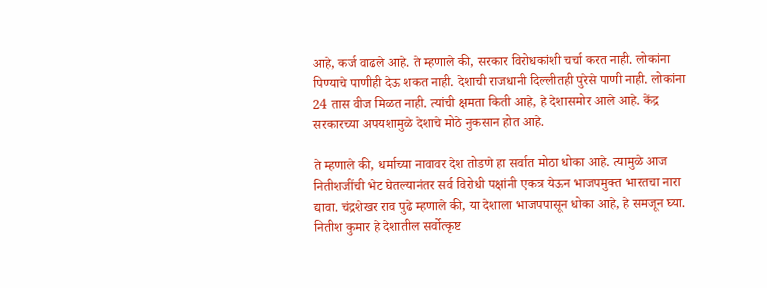आहे, कर्ज वाढले आहे. ते म्हणाले की, सरकार विरोधकांशी चर्चा करत नाही. लोकांना पिण्याचे पाणीही देऊ शकत नाही. देशाची राजधानी दिल्लीतही पुरेसे पाणी नाही. लोकांना 24 तास वीज मिळत नाही. त्यांची क्षमता किती आहे, हे देशासमोर आले आहे. केंद्र सरकारच्या अपयशामुळे देशाचे मोठे नुकसान होत आहे.

ते म्हणाले की, धर्माच्या नावावर देश तोडणे हा सर्वात मोठा धोका आहे. त्यामुळे आज नितीशजींची भेट घेतल्यानंतर सर्व विरोधी पक्षांनी एकत्र येऊन भाजपमुक्त भारतचा नारा द्यावा. चंद्रशेखर राव पुढे म्हणाले की, या देशाला भाजपपासून धोका आहे, हे समजून घ्या. नितीश कुमार हे देशातील सर्वोत्कृष्ट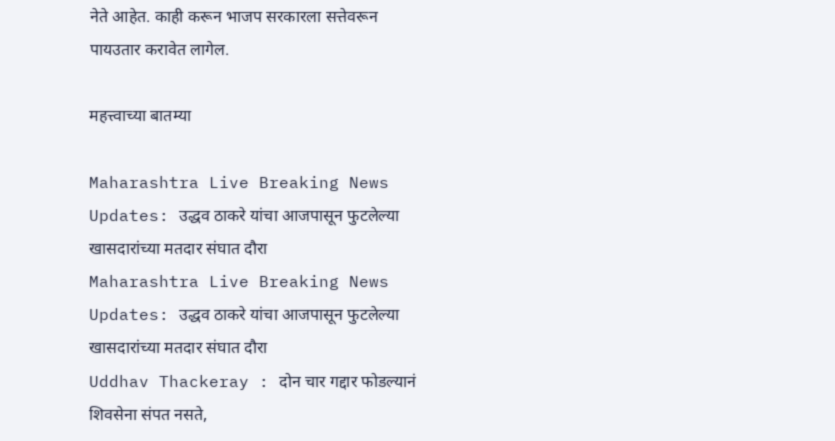नेते आहेत. काही करून भाजप सरकारला सत्तेवरून पायउतार करावेत लागेल.

महत्त्वाच्या बातम्या

Maharashtra Live Breaking News Updates: उद्धव ठाकरे यांचा आजपासून फुटलेल्या खासदारांच्या मतदार संघात दौरा
Maharashtra Live Breaking News Updates: उद्धव ठाकरे यांचा आजपासून फुटलेल्या खासदारांच्या मतदार संघात दौरा
Uddhav Thackeray : दोन चार गद्दार फोडल्यानं शिवसेना संपत नसते,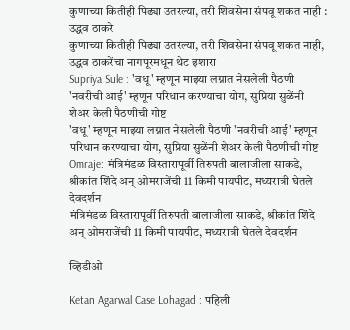कुणाच्या कितीही पिढ्या उतरल्या, तरी शिवसेना संपवू शकत नाही : उद्धव ठाकरे
कुणाच्या कितीही पिढ्या उतरल्या, तरी शिवसेना संपवू शकत नाही, उद्धव ठाकरेंचा नागपूरमधून थेट इशारा
Supriya Sule : 'वधू' म्हणून माझ्या लग्नात नेसलेली पैठणी 'नवरीची आई' म्हणून परिधान करण्याचा योग, सुप्रिया सुळेंनी शेअर केली पैठणीची गोष्ट
'वधू' म्हणून माझ्या लग्नात नेसलेली पैठणी 'नवरीची आई' म्हणून परिधान करण्याचा योग, सुप्रिया सुळेंनी शेअर केली पैठणीची गोष्ट
Omraje: मंत्रिमंडळ विस्तारापूर्वी तिरुपती बालाजीला साकडे, श्रीकांत शिंदे अन् ओमराजेंची 11 किमी पायपीट, मध्यरात्री घेतले देवदर्शन
मंत्रिमंडळ विस्तारापूर्वी तिरुपती बालाजीला साकडे, श्रीकांत शिंदे अन् ओमराजेंची 11 किमी पायपीट, मध्यरात्री घेतले देवदर्शन

व्हिडीओ

Ketan Agarwal Case Lohagad : पहिली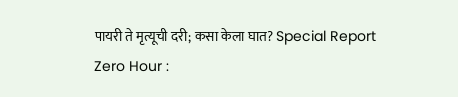पायरी ते मृत्यूची दरी; कसा केला घात? Special Report
Zero Hour :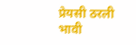प्रेयसी ठरली भावी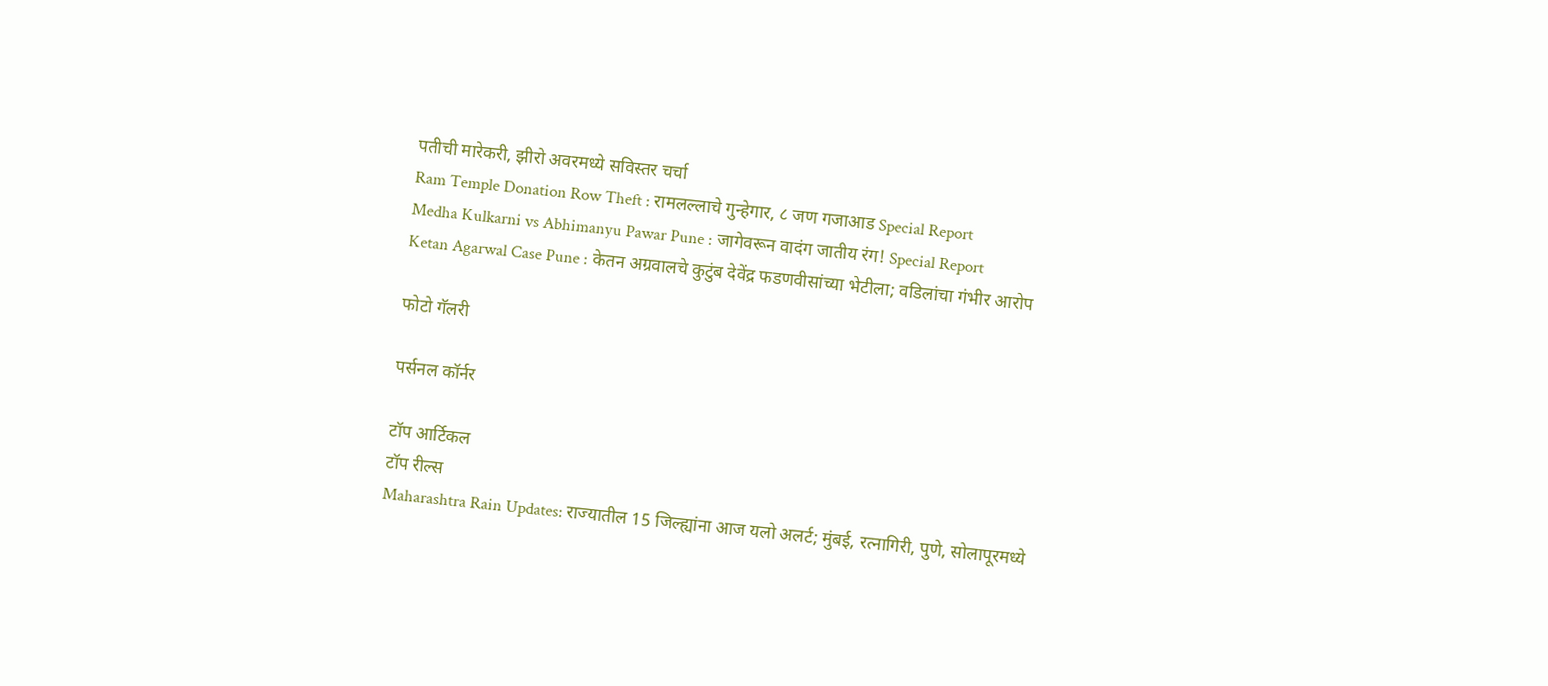पतीची मारेकरी, झीरो अवरमध्ये सविस्तर चर्चा
Ram Temple Donation Row Theft : रामलल्लाचे गुन्हेगार, ८ जण गजाआड Special Report
Medha Kulkarni vs Abhimanyu Pawar Pune : जागेवरून वादंग जातीय रंग! Special Report
Ketan Agarwal Case Pune : केतन अग्रवालचे कुटुंब देवेंद्र फडणवीसांच्या भेटीला; वडिलांचा गंभीर आरोप

फोटो गॅलरी

पर्सनल कॉर्नर

टॉप आर्टिकल
टॉप रील्स
Maharashtra Rain Updates: राज्यातील 15 जिल्ह्यांना आज यलो अलर्ट; मुंबई, रत्नागिरी, पुणे, सोलापूरमध्ये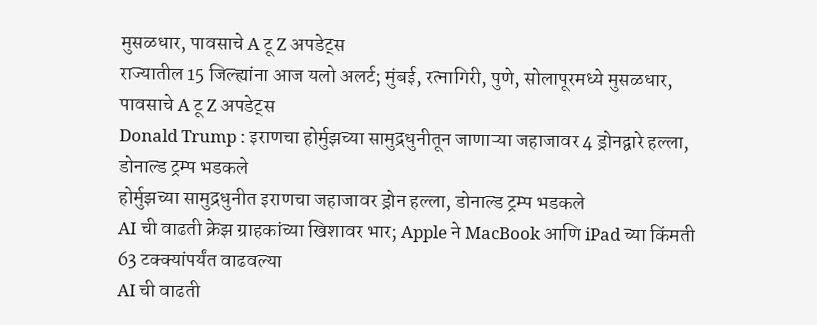मुसळधार, पावसाचे A टू Z अपडेट्स
राज्यातील 15 जिल्ह्यांना आज यलो अलर्ट; मुंबई, रत्नागिरी, पुणे, सोलापूरमध्ये मुसळधार, पावसाचे A टू Z अपडेट्स
Donald Trump : इराणचा होर्मुझच्या सामुद्रधुनीतून जाणाऱ्या जहाजावर 4 ड्रोनद्वारे हल्ला, डोनाल्ड ट्रम्प भडकले
होर्मुझच्या सामुद्रधुनीत इराणचा जहाजावर ड्रोन हल्ला, डोनाल्ड ट्रम्प भडकले
AI ची वाढती क्रेझ ग्राहकांच्या खिशावर भार; Apple ने MacBook आणि iPad च्या किंमती 63 टक्क्यांपर्यंत वाढवल्या
AI ची वाढती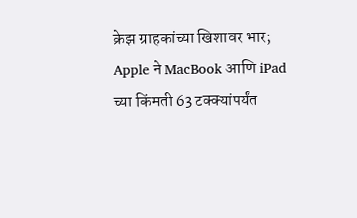क्रेझ ग्राहकांच्या खिशावर भार; Apple ने MacBook आणि iPad च्या किंमती 63 टक्क्यांपर्यंत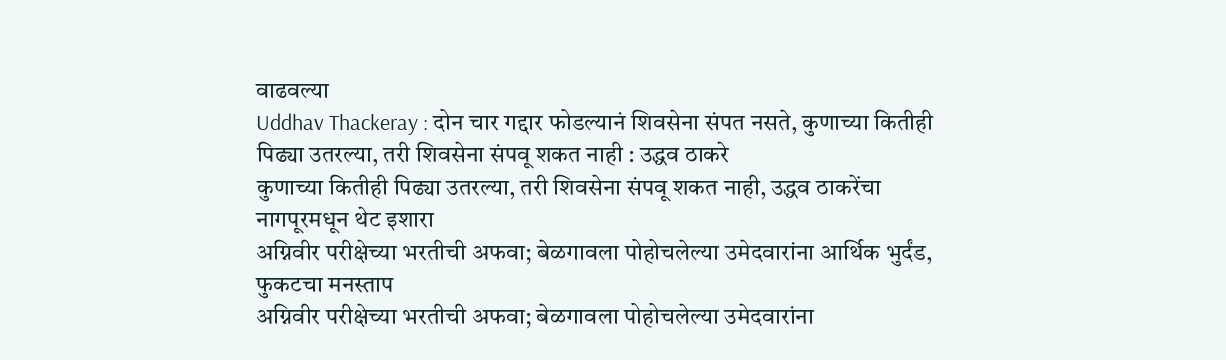वाढवल्या
Uddhav Thackeray : दोन चार गद्दार फोडल्यानं शिवसेना संपत नसते, कुणाच्या कितीही पिढ्या उतरल्या, तरी शिवसेना संपवू शकत नाही : उद्धव ठाकरे
कुणाच्या कितीही पिढ्या उतरल्या, तरी शिवसेना संपवू शकत नाही, उद्धव ठाकरेंचा नागपूरमधून थेट इशारा
अग्निवीर परीक्षेच्या भरतीची अफवा; बेळगावला पोहोचलेल्या उमेदवारांना आर्थिक भुर्दंड, फुकटचा मनस्ताप
अग्निवीर परीक्षेच्या भरतीची अफवा; बेळगावला पोहोचलेल्या उमेदवारांना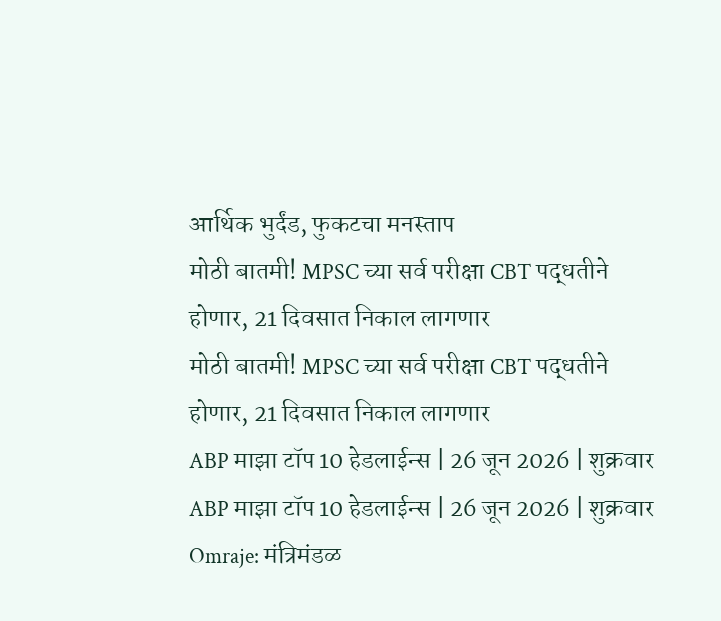आर्थिक भुर्दंड, फुकटचा मनस्ताप
मोठी बातमी! MPSC च्या सर्व परीक्षा CBT पद्धतीने होणार, 21 दिवसात निकाल लागणार
मोठी बातमी! MPSC च्या सर्व परीक्षा CBT पद्धतीने होणार, 21 दिवसात निकाल लागणार
ABP माझा टॉप 10 हेडलाईन्स | 26 जून 2026 | शुक्रवार
ABP माझा टॉप 10 हेडलाईन्स | 26 जून 2026 | शुक्रवार
Omraje: मंत्रिमंडळ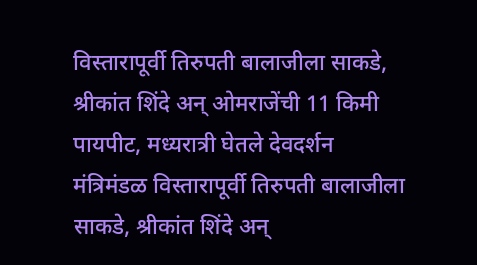विस्तारापूर्वी तिरुपती बालाजीला साकडे, श्रीकांत शिंदे अन् ओमराजेंची 11 किमी पायपीट, मध्यरात्री घेतले देवदर्शन
मंत्रिमंडळ विस्तारापूर्वी तिरुपती बालाजीला साकडे, श्रीकांत शिंदे अन्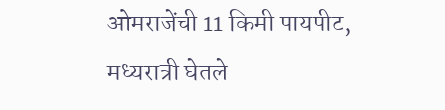ओमराजेंची 11 किमी पायपीट, मध्यरात्री घेतले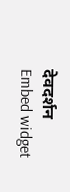देवदर्शन
Embed widget